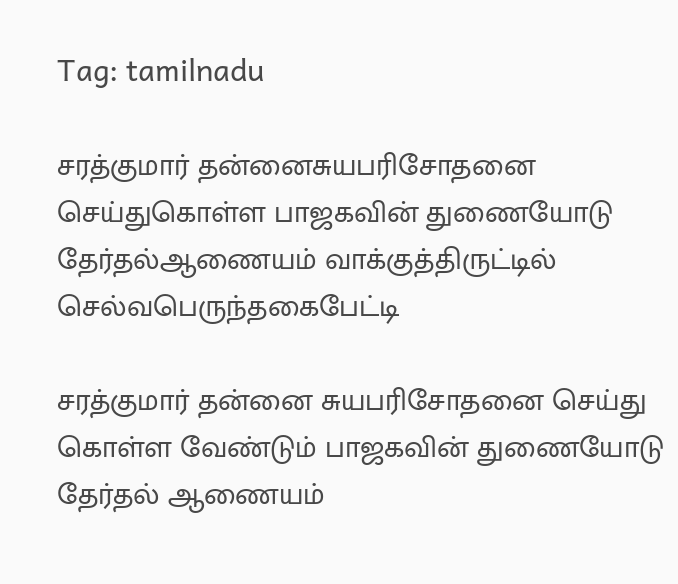Tag: tamilnadu

சரத்குமார் தன்னைசுயபரிசோதனை செய்துகொள்ள பாஜகவின் துணையோடு தேர்தல்ஆணையம் வாக்குத்திருட்டில் செல்வபெருந்தகைபேட்டி

சரத்குமார் தன்னை சுயபரிசோதனை செய்து கொள்ள வேண்டும் பாஜகவின் துணையோடு தேர்தல் ஆணையம்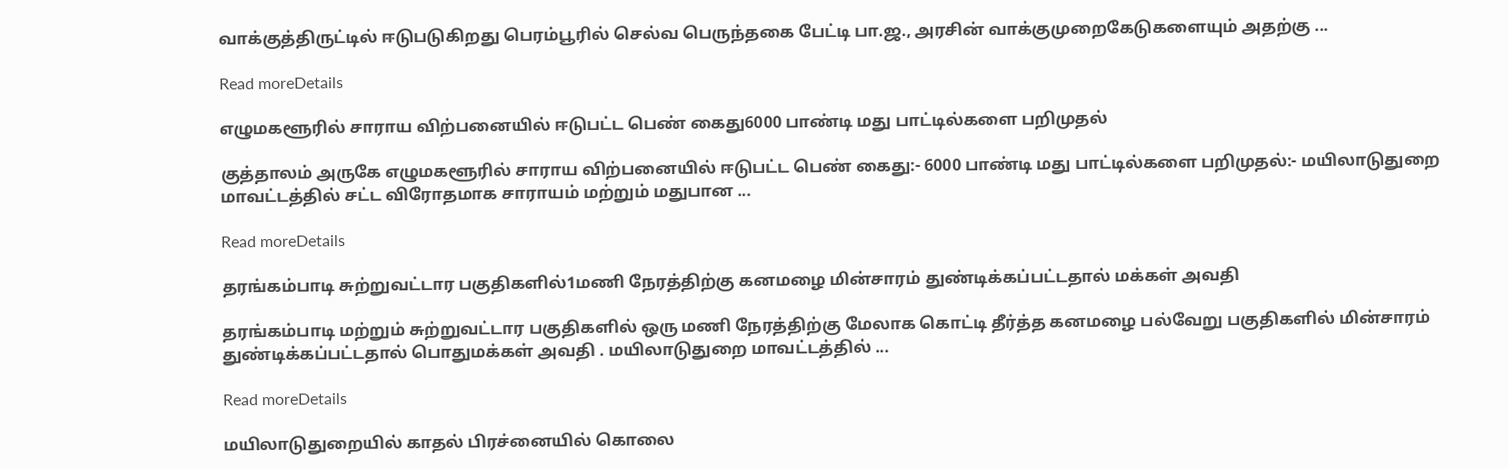வாக்குத்திருட்டில் ஈடுபடுகிறது பெரம்பூரில் செல்வ பெருந்தகை பேட்டி பா.ஜ., அரசின் வாக்குமுறைகேடுகளையும் அதற்கு ...

Read moreDetails

எழுமகளூரில் சாராய விற்பனையில் ஈடுபட்ட பெண் கைது6000 பாண்டி மது பாட்டில்களை பறிமுதல்

குத்தாலம் அருகே எழுமகளூரில் சாராய விற்பனையில் ஈடுபட்ட பெண் கைது:- 6000 பாண்டி மது பாட்டில்களை பறிமுதல்:- மயிலாடுதுறை மாவட்டத்தில் சட்ட விரோதமாக சாராயம் மற்றும் மதுபான ...

Read moreDetails

தரங்கம்பாடி சுற்றுவட்டார பகுதிகளில்1மணி நேரத்திற்கு கனமழை மின்சாரம் துண்டிக்கப்பட்டதால் மக்கள் அவதி

தரங்கம்பாடி மற்றும் சுற்றுவட்டார பகுதிகளில் ஒரு மணி நேரத்திற்கு மேலாக கொட்டி தீர்த்த கனமழை பல்வேறு பகுதிகளில் மின்சாரம் துண்டிக்கப்பட்டதால் பொதுமக்கள் அவதி . மயிலாடுதுறை மாவட்டத்தில் ...

Read moreDetails

மயிலாடுதுறையில் காதல் பிரச்னையில் கொலை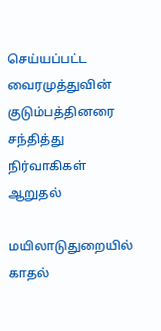செய்யப்பட்ட வைரமுத்துவின் குடும்பத்தினரை சந்தித்து நிர்வாகிகள் ஆறுதல்

மயிலாடுதுறையில் காதல்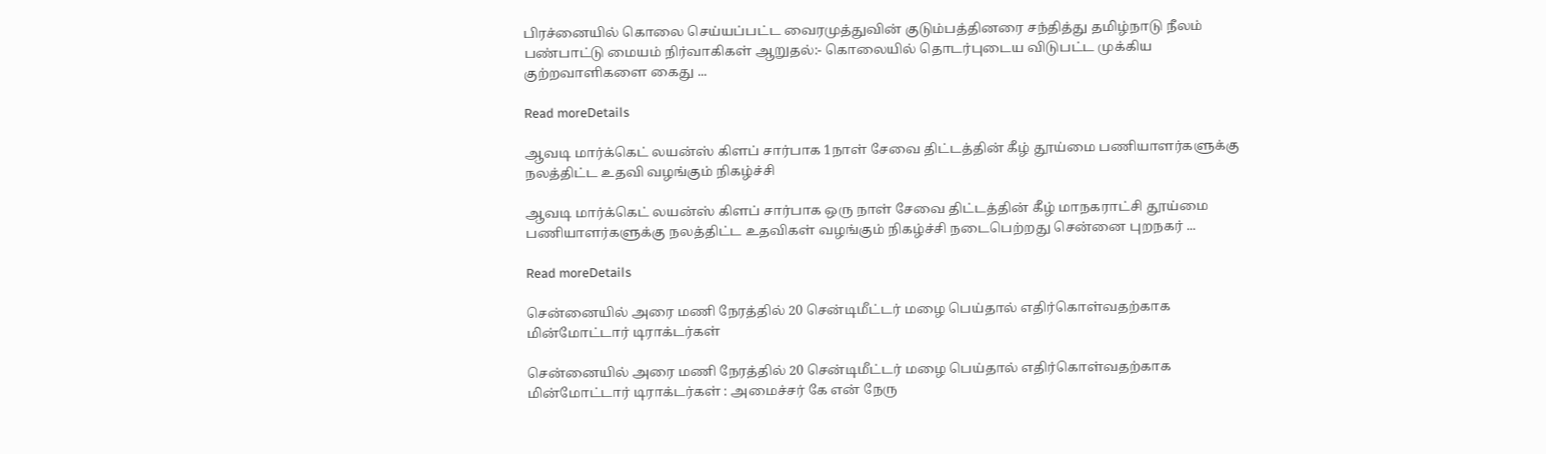பிரச்னையில் கொலை செய்யப்பட்ட வைரமுத்துவின் குடும்பத்தினரை சந்தித்து தமிழ்நாடு நீலம் பண்பாட்டு மையம் நிர்வாகிகள் ஆறுதல்:- கொலையில் தொடர்புடைய விடுபட்ட முக்கிய குற்றவாளிகளை கைது ...

Read moreDetails

ஆவடி மார்க்கெட் லயன்ஸ் கிளப் சார்பாக 1நாள் சேவை திட்டத்தின் கீழ் தூய்மை பணியாளர்களுக்கு நலத்திட்ட உதவி வழங்கும் நிகழ்ச்சி

ஆவடி மார்க்கெட் லயன்ஸ் கிளப் சார்பாக ஒரு நாள் சேவை திட்டத்தின் கீழ் மாநகராட்சி தூய்மை பணியாளர்களுக்கு நலத்திட்ட உதவிகள் வழங்கும் நிகழ்ச்சி நடைபெற்றது சென்னை புறநகர் ...

Read moreDetails

சென்னையில் அரை மணி நேரத்தில் 20 சென்டிமீட்டர் மழை பெய்தால் எதிர்கொள்வதற்காக மின்மோட்டார் டிராக்டர்கள்

சென்னையில் அரை மணி நேரத்தில் 20 சென்டிமீட்டர் மழை பெய்தால் எதிர்கொள்வதற்காக மின்மோட்டார் டிராக்டர்கள் : அமைச்சர் கே என் நேரு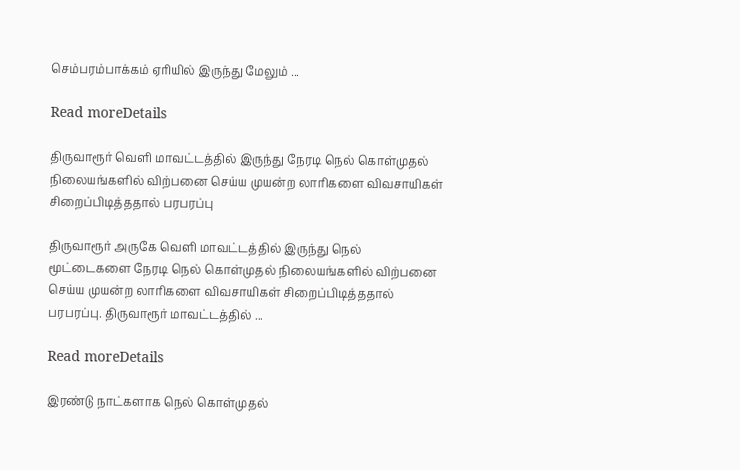செம்பரம்பாக்கம் ஏரியில் இருந்து மேலும் ...

Read moreDetails

திருவாரூர் வெளி மாவட்டத்தில் இருந்து நேரடி நெல் கொள்முதல் நிலையங்களில் விற்பனை செய்ய முயன்ற லாரிகளை விவசாயிகள் சிறைப்பிடித்ததால் பரபரப்பு

திருவாரூர் அருகே வெளி மாவட்டத்தில் இருந்து நெல் மூட்டைகளை நேரடி நெல் கொள்முதல் நிலையங்களில் விற்பனை செய்ய முயன்ற லாரிகளை விவசாயிகள் சிறைப்பிடித்ததால் பரபரப்பு. திருவாரூர் மாவட்டத்தில் ...

Read moreDetails

இரண்டு நாட்களாக நெல் கொள்முதல்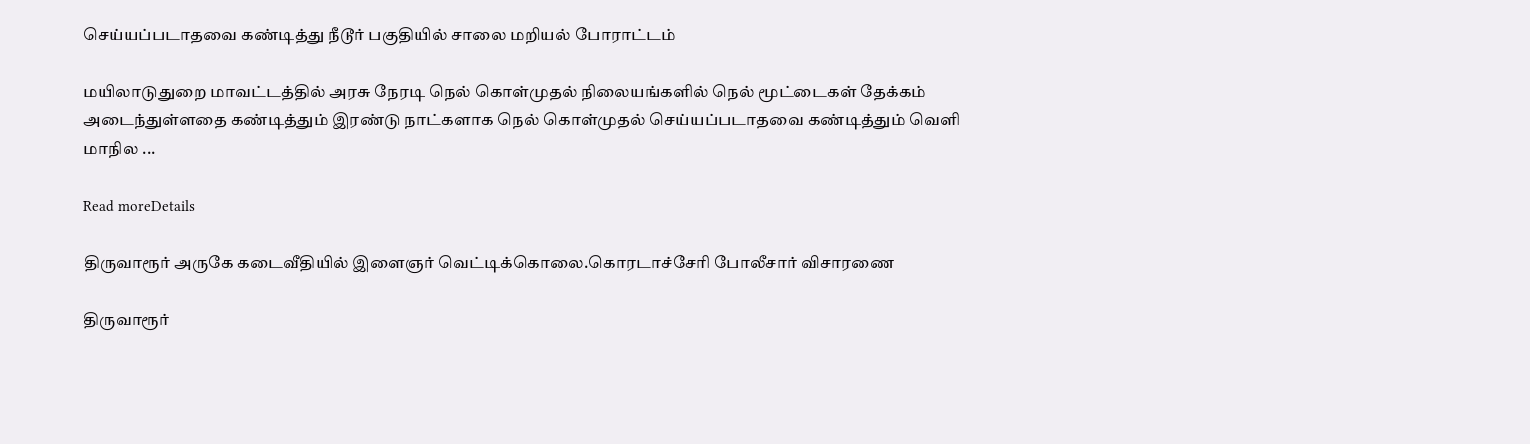செய்யப்படாதவை கண்டித்து நீடூர் பகுதியில் சாலை மறியல் போராட்டம்

மயிலாடுதுறை மாவட்டத்தில் அரசு நேரடி நெல் கொள்முதல் நிலையங்களில் நெல் மூட்டைகள் தேக்கம் அடைந்துள்ளதை கண்டித்தும் இரண்டு நாட்களாக நெல் கொள்முதல் செய்யப்படாதவை கண்டித்தும் வெளி மாநில ...

Read moreDetails

திருவாரூர் அருகே கடைவீதியில் இளைஞர் வெட்டிக்கொலை.கொரடாச்சேரி போலீசார் விசாரணை

திருவாரூர்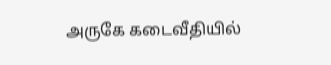அருகே கடைவீதியில்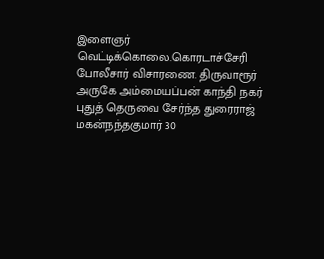இளைஞர் வெட்டிக்கொலை.கொரடாச்சேரி போலீசார் விசாரணை. திருவாரூர் அருகே அம்மையப்பன் காந்தி நகர் புதுத் தெருவை சேர்ந்த துரைராஜ் மகன்நந்தகுமார் 30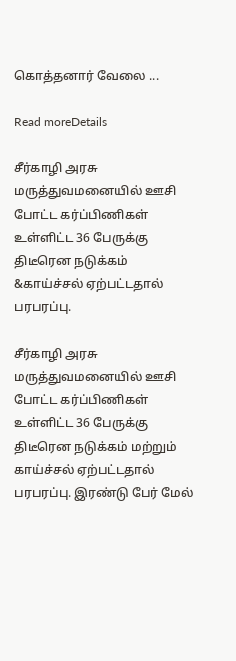கொத்தனார் வேலை ...

Read moreDetails

சீர்காழி அரசு மருத்துவமனையில் ஊசி போட்ட கர்ப்பிணிகள் உள்ளிட்ட 36 பேருக்கு திடீரென நடுக்கம் &காய்ச்சல் ஏற்பட்டதால் பரபரப்பு.

சீர்காழி அரசு மருத்துவமனையில் ஊசி போட்ட கர்ப்பிணிகள் உள்ளிட்ட 36 பேருக்கு திடீரென நடுக்கம் மற்றும் காய்ச்சல் ஏற்பட்டதால் பரபரப்பு. இரண்டு பேர் மேல்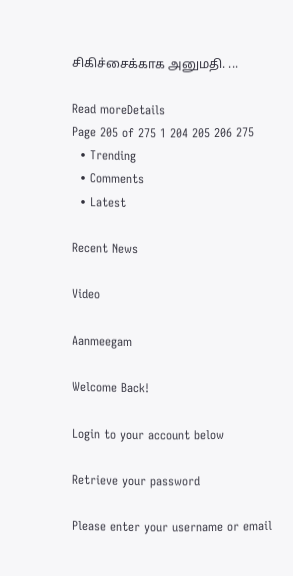சிகிச்சைக்காக அனுமதி. ...

Read moreDetails
Page 205 of 275 1 204 205 206 275
  • Trending
  • Comments
  • Latest

Recent News

Video

Aanmeegam

Welcome Back!

Login to your account below

Retrieve your password

Please enter your username or email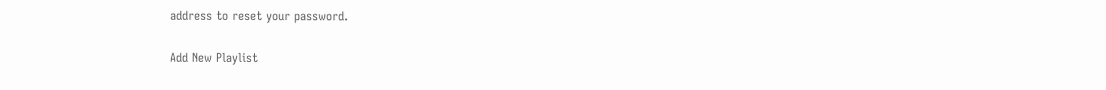address to reset your password.

Add New Playlist